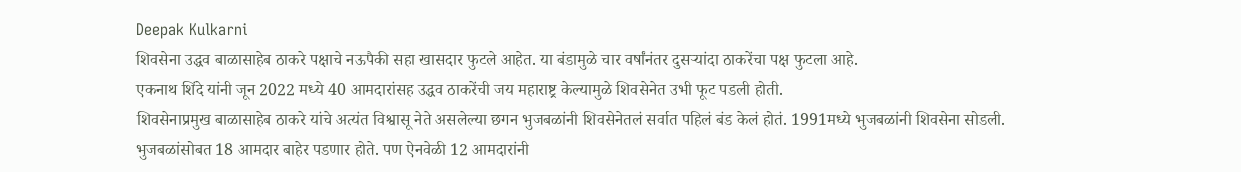Deepak Kulkarni
शिवसेना उद्धव बाळासाहेब ठाकरे पक्षाचे नऊपैकी सहा खासदार फुटले आहेत. या बंडामुळे चार वर्षांनंतर दुसऱ्यांदा ठाकरेंचा पक्ष फुटला आहे.
एकनाथ शिंदे यांनी जून 2022 मध्ये 40 आमदारांसह उद्धव ठाकरेंची जय महाराष्ट्र केल्यामुळे शिवसेनेत उभी फूट पडली होती.
शिवसेनाप्रमुख बाळासाहेब ठाकरे यांचे अत्यंत विश्वासू नेते असलेल्या छगन भुजबळांनी शिवसेनेतलं सर्वात पहिलं बंड केलं होतं. 1991मध्ये भुजबळांनी शिवसेना सोडली. भुजबळांसोबत 18 आमदार बाहेर पडणार होते. पण ऐनवेळी 12 आमदारांनी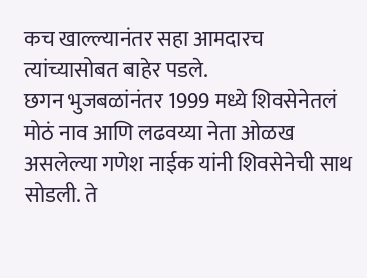कच खाल्ल्यानंतर सहा आमदारच त्यांच्यासोबत बाहेर पडले.
छगन भुजबळांनंतर 1999 मध्ये शिवसेनेतलं मोठं नाव आणि लढवय्या नेता ओळख असलेल्या गणेश नाईक यांनी शिवसेनेची साथ सोडली. ते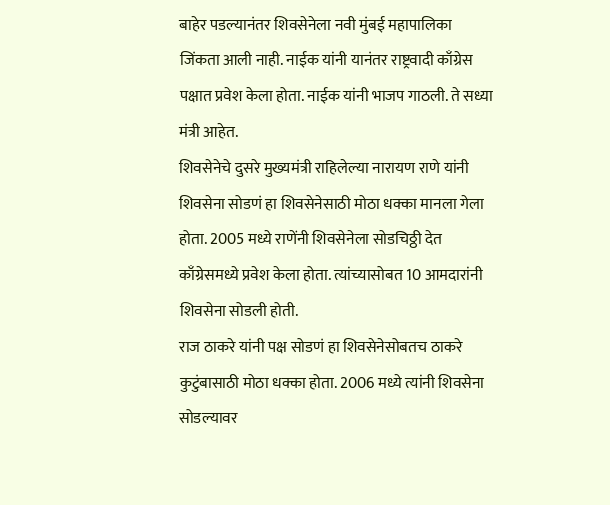बाहेर पडल्यानंतर शिवसेनेला नवी मुंबई महापालिका जिंकता आली नाही. नाईक यांनी यानंतर राष्ट्रवादी काँग्रेस पक्षात प्रवेश केला होता. नाईक यांनी भाजप गाठली. ते सध्या मंत्री आहेत.
शिवसेनेचे दुसरे मुख्यमंत्री राहिलेल्या नारायण राणे यांनी शिवसेना सोडणं हा शिवसेनेसाठी मोठा धक्का मानला गेला होता. 2005 मध्ये राणेंनी शिवसेनेला सोडचिठ्ठी देत काँग्रेसमध्ये प्रवेश केला होता. त्यांच्यासोबत 10 आमदारांनी शिवसेना सोडली होती.
राज ठाकरे यांनी पक्ष सोडणं हा शिवसेनेसोबतच ठाकरे कुटुंबासाठी मोठा धक्का होता. 2006 मध्ये त्यांनी शिवसेना सोडल्यावर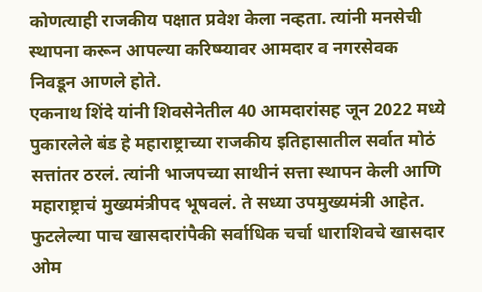कोणत्याही राजकीय पक्षात प्रवेश केला नव्हता. त्यांनी मनसेची स्थापना करून आपल्या करिष्म्यावर आमदार व नगरसेवक निवडून आणले होते.
एकनाथ शिंदे यांनी शिवसेनेतील 40 आमदारांसह जून 2022 मध्ये पुकारलेले बंड हे महाराष्ट्राच्या राजकीय इतिहासातील सर्वात मोठं सत्तांतर ठरलं. त्यांनी भाजपच्या साथीनं सत्ता स्थापन केली आणि महाराष्ट्राचं मुख्यमंत्रीपद भूषवलं. ते सध्या उपमुख्यमंत्री आहेत.
फुटलेल्या पाच खासदारांपैकी सर्वाधिक चर्चा धाराशिवचे खासदार ओम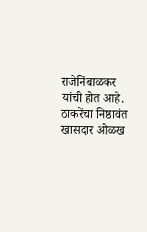राजेनिंबाळकर यांची होत आहे. ठाकरेंचा निष्ठावंत खासदार ओळख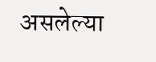असलेल्या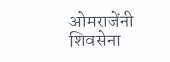ओमराजेंनी शिवसेना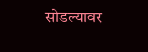सोडल्यावर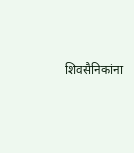शिवसैनिकांना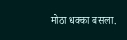मोठा धक्का बसला.